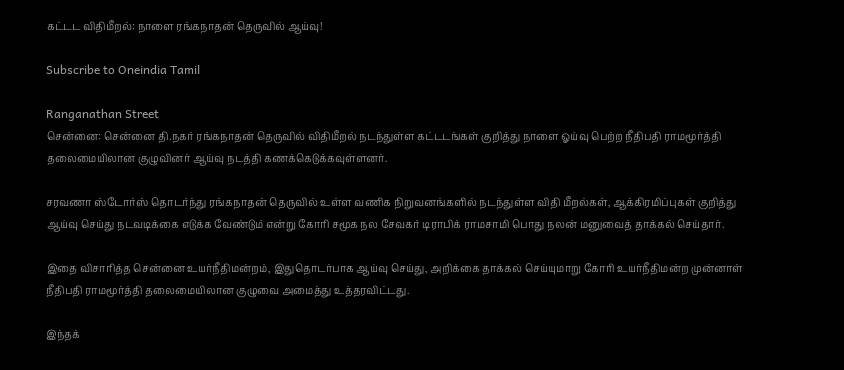கட்டட விதிமீறல்: நாளை ரங்கநாதன் தெருவில் ஆய்வு!

Subscribe to Oneindia Tamil

Ranganathan Street
சென்னை: சென்னை தி.நகர் ரங்கநாதன் தெருவில் விதிமீறல் நடந்துள்ள கட்டடங்கள் குறித்து நாளை ஓய்வு பெற்ற நீதிபதி ராமமூர்த்தி தலைமையிலான குழுவினர் ஆய்வு நடத்தி கணக்கெடுக்கவுள்ளனர்.

சரவணா ஸ்டோர்ஸ் தொடர்ந்து ரங்கநாதன் தெருவில் உள்ள வணிக நிறுவனங்களில் நடந்துள்ள விதி மீறல்கள், ஆக்கிரமிப்புகள் குறித்து ஆய்வு செய்து நடவடிக்கை எடுக்க வேண்டும் என்று கோரி சமூக நல சேவகர் டிராபிக் ராமசாமி பொது நலன் மனுவைத் தாக்கல் செய்தார்.

இதை விசாரித்த சென்னை உயர்நீதிமன்றம், இதுதொடர்பாக ஆய்வு செய்து, அறிக்கை தாக்கல் செய்யுமாறு கோரி உயர்நீதிமன்ற முன்னாள் நீதிபதி ராமமூர்த்தி தலைமையிலான குழுவை அமைத்து உத்தரவிட்டது.

இந்தக்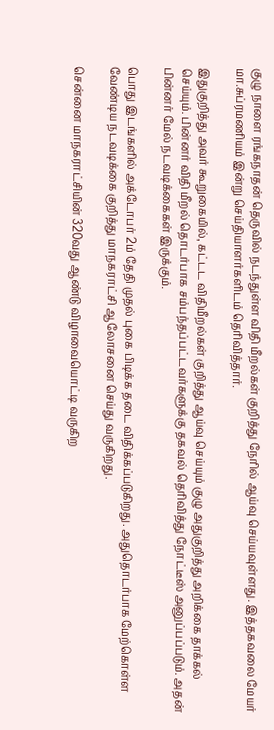குழு நாளை ரங்கநாதன் தெருவில் நடந்துள்ள விதி மீறல்கள் குறித்து நேரில் ஆய்வு செய்யவுள்ளது. இத்தகவலை மேயர் மா.சுப்ரமணியம் இன்று செய்தியாளர்களிடம் தெரிவித்தார்.

இதுகுறித்து அவர் கூறுகையில், கட்டட விதிமீறல்கள் குறித்து ஆய்வு செய்யும் குழு அதுகுறித்து அறிக்கை தாக்கல் செய்யும். பின்னர் விதி மீறல் தொடர்பாக சம்பந்தப்பட்டவர்களுக்கு தகவல் தெரிவித்து நோட்டீஸ் அனுப்பப்படும். அதன் பின்னர் மேல் நடவடிக்கைகள் இருக்கும்.

பொது இடங்களில் அக்டோபர் 2ம் தேதி முதல் புகை பிடிக்க தடை விதிக்கப்படுகிறது. அதுதொடர்பாக மேற்கொள்ள வேண்டிய நடவடிக்கை குறித்து மாநகராட்சி ஆலோசனை செய்து வருகிறது.

சென்னை மாநகராட்சியின் 320வது ஆண்டு விழாவையொட்டி வருகிற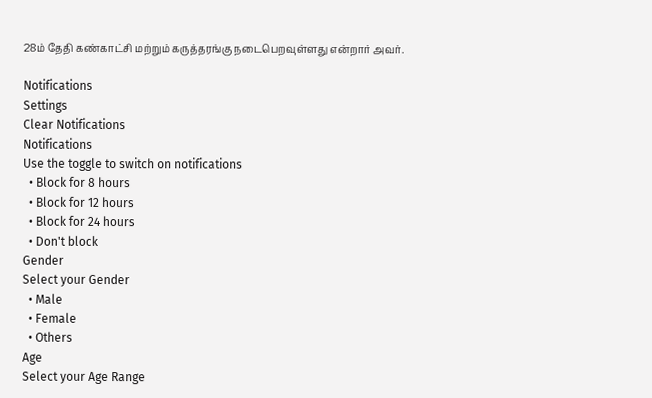28ம் தேதி கண்காட்சி மற்றும் கருத்தரங்கு நடைபெறவுள்ளது என்றார் அவர்.

Notifications
Settings
Clear Notifications
Notifications
Use the toggle to switch on notifications
  • Block for 8 hours
  • Block for 12 hours
  • Block for 24 hours
  • Don't block
Gender
Select your Gender
  • Male
  • Female
  • Others
Age
Select your Age Range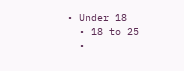• Under 18
  • 18 to 25
  •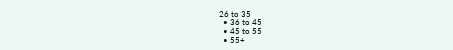26 to 35
  • 36 to 45
  • 45 to 55
  • 55+